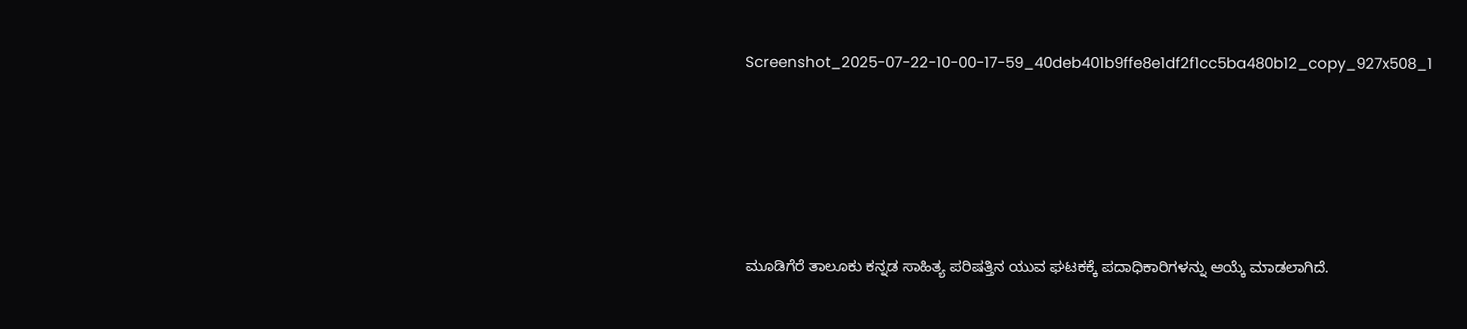Screenshot_2025-07-22-10-00-17-59_40deb401b9ffe8e1df2f1cc5ba480b12_copy_927x508_1





ಮೂಡಿಗೆರೆ ತಾಲೂಕು ಕನ್ನಡ ಸಾಹಿತ್ಯ ಪರಿಷತ್ತಿನ ಯುವ ಘಟಕಕ್ಕೆ ಪದಾಧಿಕಾರಿಗಳನ್ನು ಆಯ್ಕೆ ಮಾಡಲಾಗಿದೆ.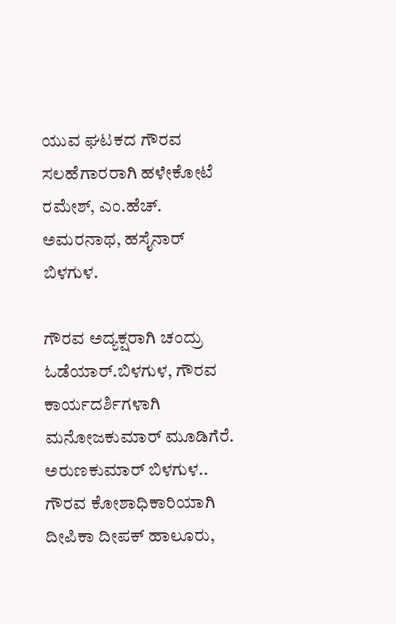ಯುವ ಘಟಕದ ಗೌರವ ಸಲಹೆಗಾರರಾಗಿ ಹಳೇಕೋಟೆ ರಮೇಶ್, ಎಂ.ಹೆಚ್. ಅಮರನಾಥ, ಹಸೈನಾರ್ ಬಿಳಗುಳ.

ಗೌರವ ಅದ್ಯಕ್ಷರಾಗಿ ಚಂದ್ರು ಓಡೆಯಾರ್.ಬಿಳಗುಳ, ಗೌರವ ಕಾರ್ಯದರ್ಶಿಗಳಾಗಿ ಮನೋಜಕುಮಾರ್ ಮೂಡಿಗೆರೆ. ಅರುಣಕುಮಾರ್ ಬಿಳಗುಳ..
ಗೌರವ ಕೋಶಾಧಿಕಾರಿಯಾಗಿ ದೀಪಿಕಾ ದೀಪಕ್ ಹಾಲೂರು,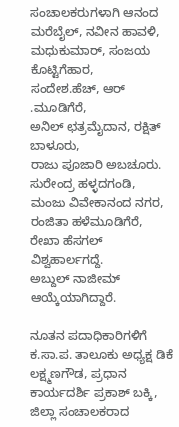ಸಂಚಾಲಕರುಗಳಾಗಿ ಆನಂದ ಮರೆಬೈಲ್, ನವೀನ ಹಾವಳಿ, ಮಧುಕುಮಾರ್, ಸಂಜಯ ಕೊಟ್ಟಿಗೆಹಾರ,
ಸಂದೇಶ.ಹೆಚ್, ಆರ್ .ಮೂಡಿಗೆರೆ,
ಅನಿಲ್ ಛತ್ರಮೈದಾನ, ರಕ್ಷಿತ್ ಬಾಳೂರು,
ರಾಜು ಪೂಜಾರಿ ಅಬಚೂರು. ಸುರೇಂದ್ರ ಹಳ್ಳದಗಂಡಿ, ಮಂಜು ವಿವೇಕಾನಂದ ನಗರ, ರಂಜಿತಾ ಹಳೆಮೂಡಿಗೆರೆ, ರೇಖಾ ಹೆಸಗಲ್ ವಿಶ್ವಹಾರ್ಲಗದ್ದೆ.
ಅಬ್ದುಲ್ ನಾಜೀಮ್ ಆಯ್ಕೆಯಾಗಿದ್ದಾರೆ.

ನೂತನ ಪದಾಧಿಕಾರಿಗಳಿಗೆ ಕ.ಸಾ.ಪ. ತಾಲೂಕು ಅಧ್ಯಕ್ಷ ಡಿಕೆ ಲಕ್ಷ್ಮಣಗೌಡ, ಪ್ರಧಾನ ಕಾರ್ಯದರ್ಶಿ ಪ್ರಕಾಶ್ ಬಕ್ಕಿ, ಜಿಲ್ಲಾ ಸಂಚಾಲಕರಾದ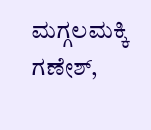ಮಗ್ಗಲಮಕ್ಕಿ ಗಣೇಶ್,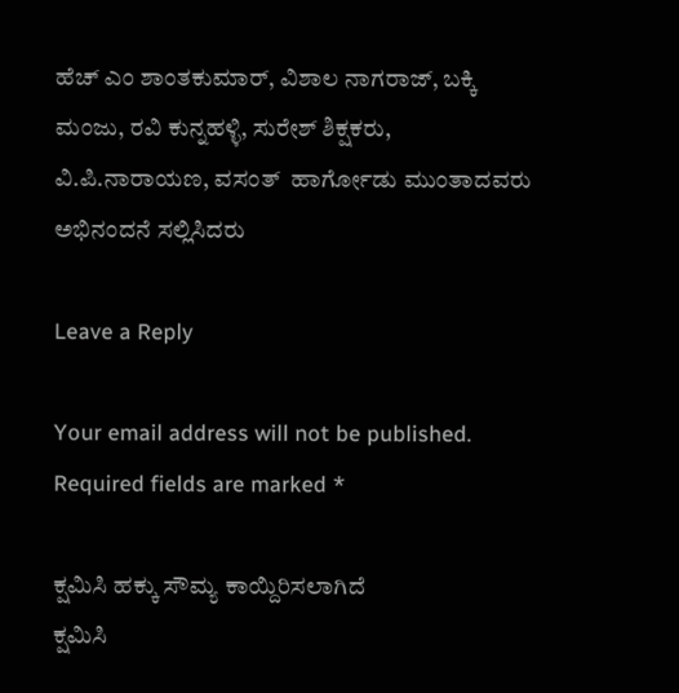ಹೆಚ್ ಎಂ ಶಾಂತಕುಮಾರ್, ವಿಶಾಲ ನಾಗರಾಜ್, ಬಕ್ಕಿ ಮಂಜು, ರವಿ ಕುನ್ನಹಳ್ಳಿ, ಸುರೇಶ್ ಶಿಕ್ಷಕರು, ವಿ.ಪಿ.ನಾರಾಯಣ, ವಸಂತ್  ಹಾರ್ಗೋಡು ಮುಂತಾದವರು ಅಭಿನಂದನೆ ಸಲ್ಲಿಸಿದರು

Leave a Reply

Your email address will not be published. Required fields are marked *

ಕ್ಷಮಿಸಿ ಹಕ್ಕು ಸೌಮ್ಯ ಕಾಯ್ದಿರಿಸಲಾಗಿದೆ
ಕ್ಷಮಿಸಿ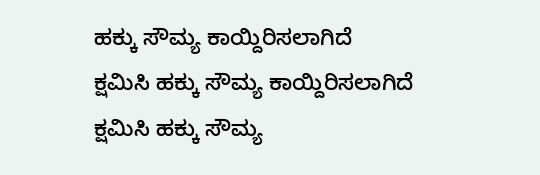ಹಕ್ಕು ಸೌಮ್ಯ ಕಾಯ್ದಿರಿಸಲಾಗಿದೆ
ಕ್ಷಮಿಸಿ ಹಕ್ಕು ಸೌಮ್ಯ ಕಾಯ್ದಿರಿಸಲಾಗಿದೆ
ಕ್ಷಮಿಸಿ ಹಕ್ಕು ಸೌಮ್ಯ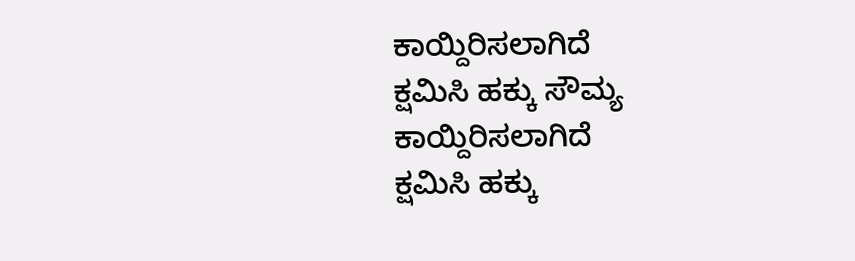ಕಾಯ್ದಿರಿಸಲಾಗಿದೆ
ಕ್ಷಮಿಸಿ ಹಕ್ಕು ಸೌಮ್ಯ ಕಾಯ್ದಿರಿಸಲಾಗಿದೆ
ಕ್ಷಮಿಸಿ ಹಕ್ಕು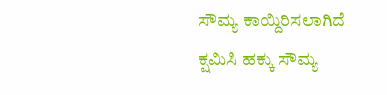ಸೌಮ್ಯ ಕಾಯ್ದಿರಿಸಲಾಗಿದೆ
ಕ್ಷಮಿಸಿ ಹಕ್ಕು ಸೌಮ್ಯ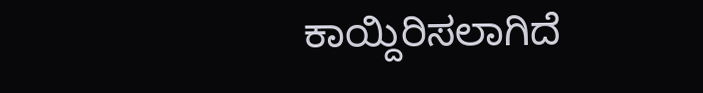ಕಾಯ್ದಿರಿಸಲಾಗಿದೆ